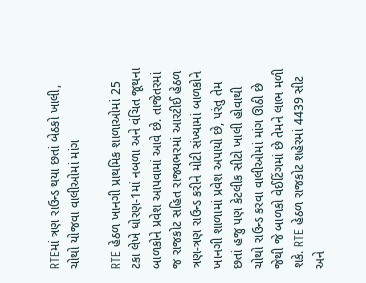RTEમાં ત્રણ રાઉન્ડ થયા છતાં બેઠકો ખાલી, ચોથો યોજવા વાલીઓમાં માંગ

RTE હેઠળ ખાનગી પ્રાથમિક શાળાઓમાં 25 ટકા લેખે ધોરણ-1માં નબળા અને વંચિત જૂથના બાળકોને પ્રવેશ આપવામાં આવે છે. તાજેતરમાં જ રાજકોટ સહિત રાજ્યભરમાં આરટીઈ હેઠળ ત્રણ-ત્રણ રાઉન્ડ કરીને મોટી સંખ્યામાં બાળકોને ખાનગી શાળામાં પ્રવેશ અપાયો છે, પરંતુ તેમ છતાં હજુ પણ કેટલીક સીટો ખાલી હોવાથી ચોથો રાઉન્ડ કરવા વાલીઓમાં માંગ ઊઠી છે જેથી જે બાળકો વેઈટિંગમાં છે તેમને લાભ મળી શકે. RTE હેઠળ રાજકોટ શહેરમાં 4439 સીટ અને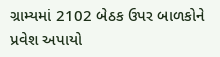ગ્રામ્યમાં 2102 બેઠક ઉપર બાળકોને પ્રવેશ અપાયો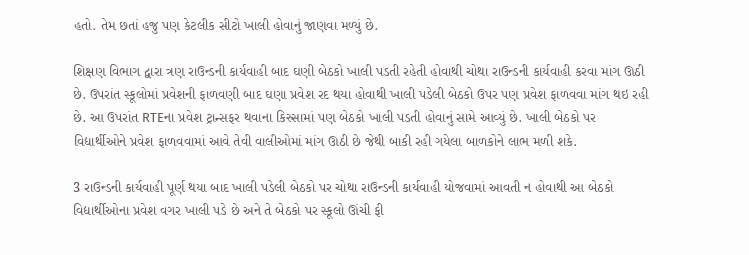હતો. તેમ છતાં હજુ પણ કેટલીક સીટો ખાલી હોવાનું જાણવા મળ્યું છે.

શિક્ષણ વિભાગ દ્વારા ત્રણ રાઉન્ડની કાર્યવાહી બાદ ઘણી બેઠકો ખાલી પડતી રહેતી હોવાથી ચોથા રાઉન્ડની કાર્યવાહી કરવા માંગ ઊઠી છે. ઉપરાંત સ્કૂલોમાં પ્રવેશની ફાળવણી બાદ ઘણા પ્રવેશ રદ થયા હોવાથી ખાલી પડેલી બેઠકો ઉપર પણ પ્રવેશ ફાળવવા માંગ થઇ રહી છે. આ ઉપરાંત RTEના પ્રવેશ ટ્રાન્સફર થવાના કિસ્સામાં પણ બેઠકો ખાલી પડતી હોવાનું સામે આવ્યું છે. ખાલી બેઠકો પર વિદ્યાર્થીઓને પ્રવેશ ફાળવવામાં આવે તેવી વાલીઓમાં માંગ ઊઠી છે જેથી બાકી રહી ગયેલા બાળકોને લાભ મળી શકે.

3 રાઉન્ડની કાર્યવાહી પૂર્ણ થયા બાદ ખાલી પડેલી બેઠકો પર ચોથા રાઉન્ડની કાર્યવાહી યોજવામાં આવતી ન હોવાથી આ બેઠકો વિદ્યાર્થીઓના પ્રવેશ વગર ખાલી પડે છે અને તે બેઠકો પર સ્કૂલો ઊંચી ફી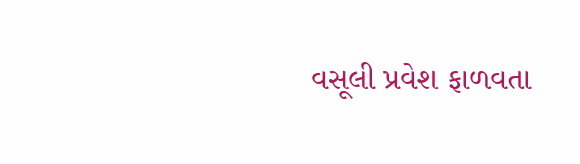વસૂલી પ્રવેશ ફાળવતા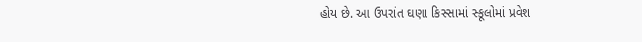હોય છે. આ ઉપરાંત ઘણા કિસ્સામાં સ્કૂલોમાં પ્રવેશ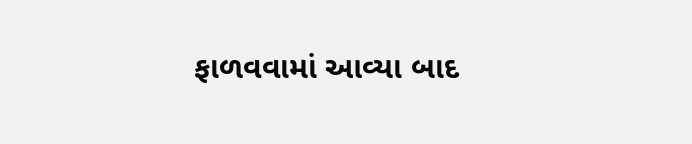ફાળવવામાં આવ્યા બાદ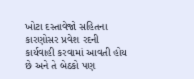ખોટા દસ્તાવેજો સહિતના કારણોસર પ્રવેશ રદની કાર્યવાહી કરવામાં આવતી હોય છે અને તે બેઠકો પણ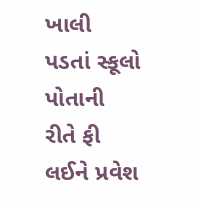ખાલી પડતાં સ્કૂલો પોતાની રીતે ફી લઈને પ્રવેશ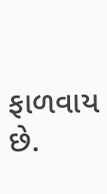ફાળવાય છે.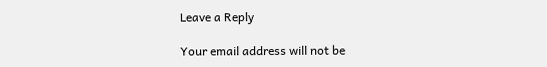Leave a Reply

Your email address will not be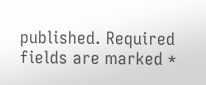published. Required fields are marked *